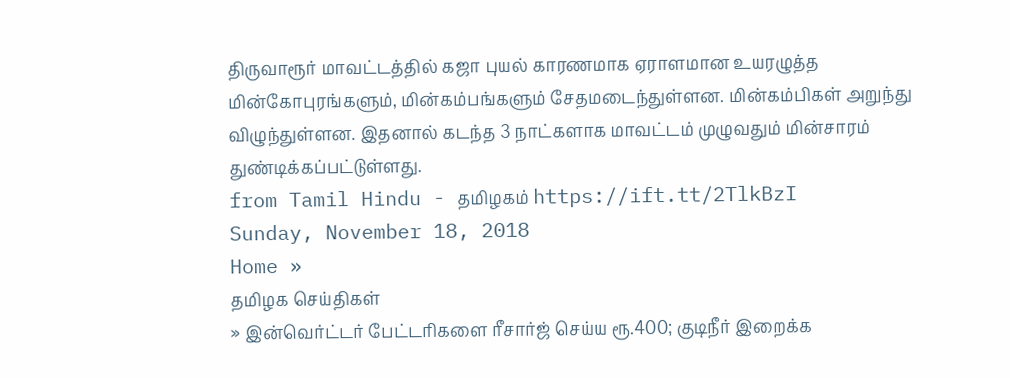திருவாரூர் மாவட்டத்தில் கஜா புயல் காரணமாக ஏராளமான உயரழுத்த மின்கோபுரங்களும், மின்கம்பங்களும் சேதமடைந்துள்ளன. மின்கம்பிகள் அறுந்து விழுந்துள்ளன. இதனால் கடந்த 3 நாட்களாக மாவட்டம் முழுவதும் மின்சாரம் துண்டிக்கப்பட்டுள்ளது.
from Tamil Hindu - தமிழகம் https://ift.tt/2TlkBzI
Sunday, November 18, 2018
Home »
தமிழக செய்திகள்
» இன்வெர்ட்டர் பேட்டரிகளை ரீசார்ஜ் செய்ய ரூ.400; குடிநீர் இறைக்க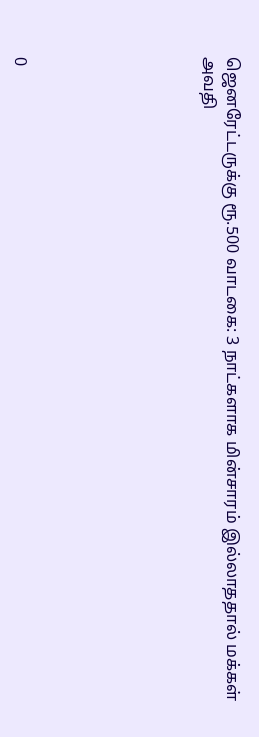ஜெனரேட்டருக்கு ரூ.500 வாடகை: 3 நாட்களாக மின்சாரம் இல்லாததால் மக்கள் அவதி







0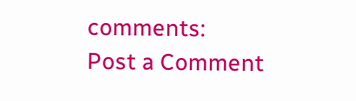comments:
Post a Comment